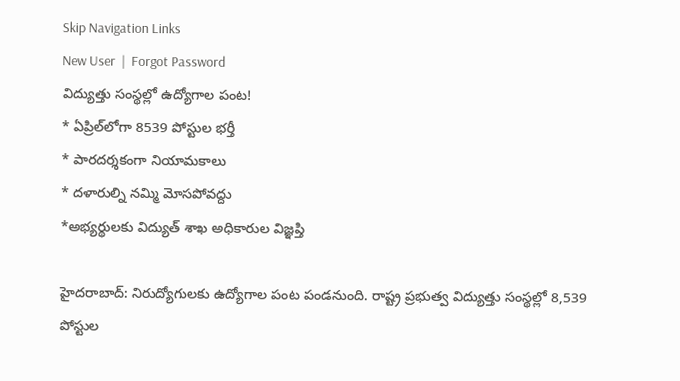Skip Navigation Links
New User  |  Forgot Password
విద్యుత్తు సంస్థల్లో ఉద్యోగాల పంట!
* ఏప్రిల్‌లోగా 8539 పోస్టుల భర్తీ
* పారదర్శకంగా నియామకాలు
* దళారుల్ని నమ్మి మోసపోవద్దు
*అభ్యర్థులకు విద్యుత్ శాఖ అధికారుల విజ్ఞప్తి

హైదరాబాద్: నిరుద్యోగులకు ఉద్యోగాల పంట పండనుంది. రాష్ట్ర ప్రభుత్వ విద్యుత్తు సంస్థల్లో 8,539 పోస్టుల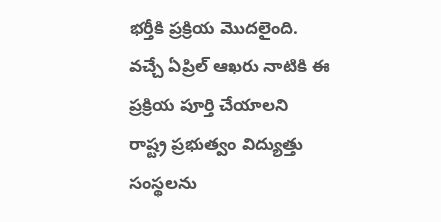భర్తీకి ప్రక్రియ మొదలైంది. వచ్చే ఏప్రిల్ ఆఖరు నాటికి ఈ ప్రక్రియ పూర్తి చేయాలని రాష్ట్ర ప్రభుత్వం విద్యుత్తు సంస్థలను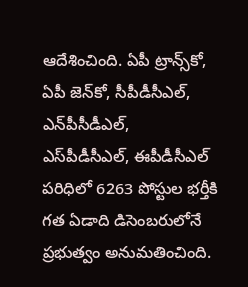ఆదేశించింది. ఏపీ ట్రాన్స్‌కో, ఏపీ జెన్‌కో, సీపీడీసీఎల్, ఎన్‌పీసీడీఎల్, ఎస్‌పీడీసీఎల్, ఈపీడీసీఎల్ పరిధిలో 6263 పోస్టుల భర్తీకి గత ఏడాది డిసెంబరులోనే ప్రభుత్వం అనుమతించింది.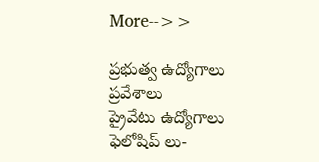More-->>

ప్రభుత్వ ఉద్యోగాలు
ప్రవేశాలు
ప్రైవేటు ఉద్యోగాలు
ఫెలోషిప్ లు-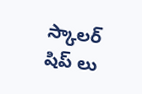స్కాలర్ షిప్ లు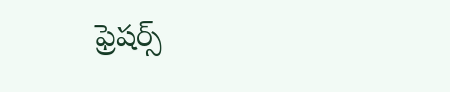ఫ్రెషర్స్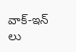వాక్-ఇన్ లు